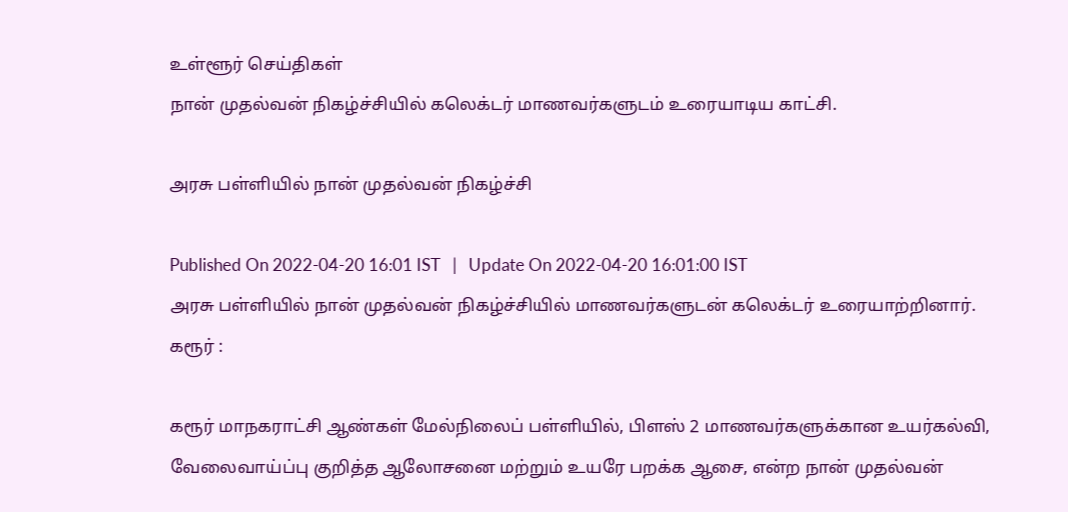உள்ளூர் செய்திகள்
நான் முதல்வன் நிகழ்ச்சியில் கலெக்டர் மாணவர்களுடம் உரையாடிய காட்சி.

அரசு பள்ளியில் நான் முதல்வன் நிகழ்ச்சி

Published On 2022-04-20 16:01 IST   |   Update On 2022-04-20 16:01:00 IST
அரசு பள்ளியில் நான் முதல்வன் நிகழ்ச்சியில் மாணவர்களுடன் கலெக்டர் உரையாற்றினார்.
கரூர் :

கரூர் மாநகராட்சி ஆண்கள் மேல்நிலைப் பள்ளியில், பிளஸ் 2 மாணவர்களுக்கான உயர்கல்வி, வேலைவாய்ப்பு குறித்த ஆலோசனை மற்றும் உயரே பறக்க ஆசை, என்ற நான் முதல்வன்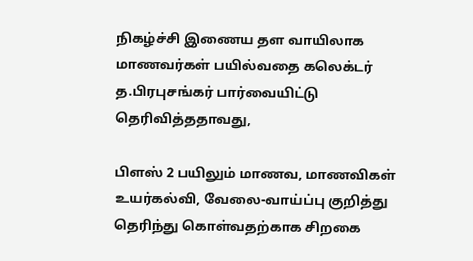நிகழ்ச்சி இணைய தள வாயிலாக மாணவர்கள் பயில்வதை கலெக்டர் த.பிரபுசங்கர் பார்வையிட்டு தெரிவித்ததாவது,

பிளஸ் 2 பயிலும் மாணவ, மாணவிகள் உயர்கல்வி, வேலை-வாய்ப்பு குறித்து தெரிந்து கொள்வதற்காக சிறகை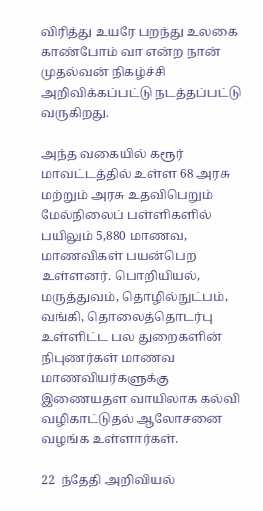விரித்து உயரே பறந்து உலகை காண்போம் வா என்ற நான் முதல்வன் நிகழ்ச்சி அறிவிக்கப்பட்டு நடத்தப்பட்டு வருகிறது.

அந்த வகையில் கரூர் மாவட்டத்தில் உள்ள 68 அரசு மற்றும் அரசு உதவிபெறும் மேல்நிலைப் பள்ளிகளில் பயிலும் 5,880 மாணவ, மாணவிகள் பயன்பெற உள்ளனர். பொறியியல், மருத்துவம், தொழில்நுட்பம், வங்கி, தொலைத்தொடர்பு உள்ளிட்ட பல துறைகளின் நிபுணர்கள் மாணவ மாணவியர்களுக்கு இணையதள வாயிலாக கல்வி வழிகாட்டுதல் ஆலோசனை வழங்க உள்ளார்கள்.

22  ந்தேதி அறிவியல்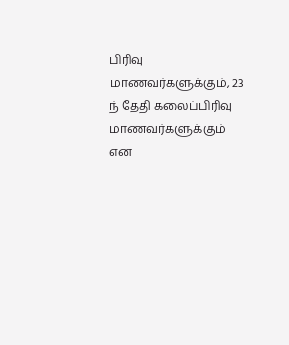பிரிவு மாணவர்களுக்கும், 23 ந் தேதி கலைப்பிரிவு மாணவர்களுக்கும் என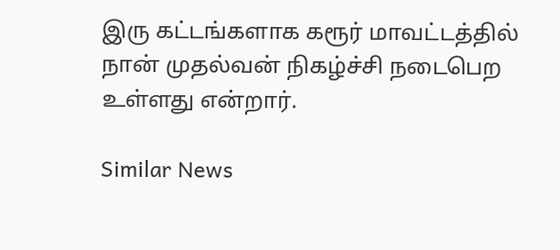இரு கட்டங்களாக கரூர் மாவட்டத்தில் நான் முதல்வன் நிகழ்ச்சி நடைபெற உள்ளது என்றார்.

Similar News